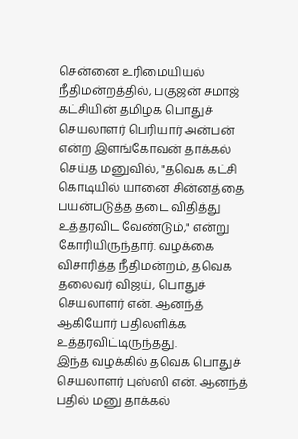சென்னை உரிமையியல் நீதிமன்றத்தில், பகுஜன் சமாஜ் கட்சியின் தமிழக பொதுச் செயலாளர் பெரியார் அன்பன் என்ற இளங்கோவன் தாக்கல் செய்த மனுவில், "தவெக கட்சி கொடியில் யானை சின்னத்தை பயன்படுத்த தடை விதித்து உத்தரவிட வேண்டும்," என்று கோரியிருந்தார். வழக்கை விசாரித்த நீதிமன்றம், தவெக தலைவர் விஜய், பொதுச் செயலாளர் என். ஆனந்த் ஆகியோர் பதிலளிக்க உத்தரவிட்டிருந்தது.
இந்த வழக்கில் தவெக பொதுச் செயலாளர் புஸ்ஸி என். ஆனந்த் பதில் மனு தாக்கல்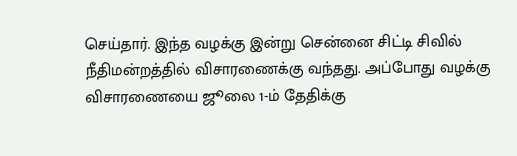செய்தார். இந்த வழக்கு இன்று சென்னை சிட்டி சிவில் நீதிமன்றத்தில் விசாரணைக்கு வந்தது. அப்போது வழக்கு விசாரணையை ஜூலை 1-ம் தேதிக்கு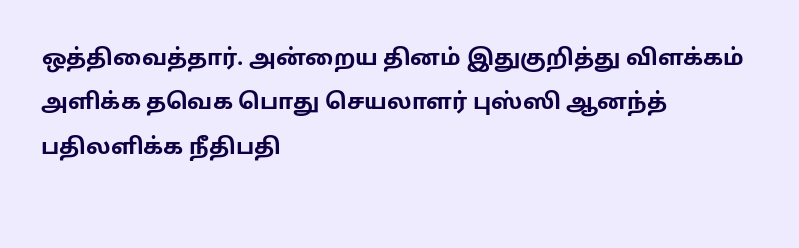ஒத்திவைத்தார். அன்றைய தினம் இதுகுறித்து விளக்கம் அளிக்க தவெக பொது செயலாளர் புஸ்ஸி ஆனந்த் பதிலளிக்க நீதிபதி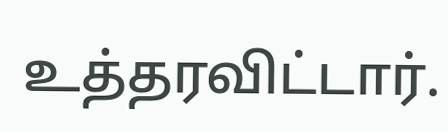உத்தரவிட்டார்.